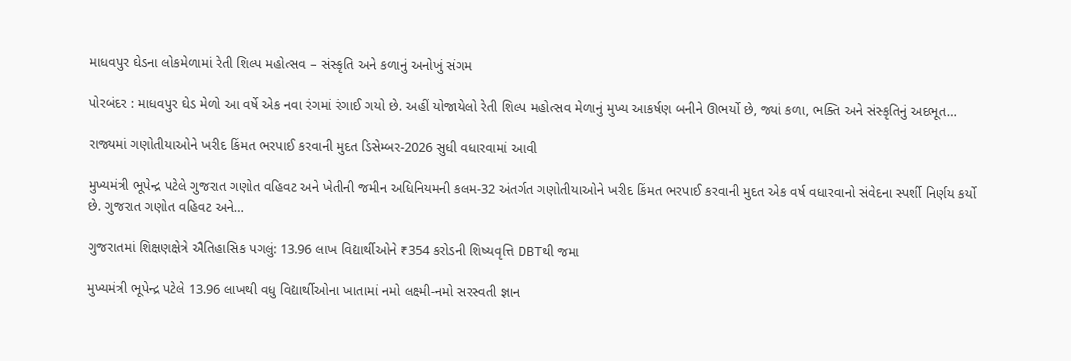માધવપુર ઘેડના લોકમેળામાં રેતી શિલ્પ મહોત્સવ – સંસ્કૃતિ અને કળાનું અનોખું સંગમ

પોરબંદર : માધવપુર ઘેડ મેળો આ વર્ષે એક નવા રંગમાં રંગાઈ ગયો છે. અહીં યોજાયેલો રેતી શિલ્પ મહોત્સવ મેળાનું મુખ્ય આકર્ષણ બનીને ઊભર્યો છે, જ્યાં કળા, ભક્તિ અને સંસ્કૃતિનું અદભૂત…

રાજ્યમાં ગણોતીયાઓને ખરીદ કિંમત ભરપાઈ કરવાની મુદત ડિસેમ્બર-2026 સુધી વધારવામાં આવી

મુખ્યમંત્રી ભૂપેન્દ્ર પટેલે ગુજરાત ગણોત વહિવટ અને ખેતીની જમીન અધિનિયમની કલમ-32 અંતર્ગત ગણોતીયાઓને ખરીદ કિંમત ભરપાઈ કરવાની મુદત એક વર્ષ વધારવાનો સંવેદના સ્પર્શી નિર્ણય કર્યો છે. ગુજરાત ગણોત વહિવટ અને…

ગુજરાતમાં શિક્ષણક્ષેત્રે ઐતિહાસિક પગલું: 13.96 લાખ વિદ્યાર્થીઓને ₹354 કરોડની શિષ્યવૃત્તિ DBTથી જમા

મુખ્યમંત્રી ભૂપેન્દ્ર પટેલે 13.96 લાખથી વધુ વિદ્યાર્થીઓના ખાતામાં નમો લક્ષ્મી-નમો સરસ્વતી જ્ઞાન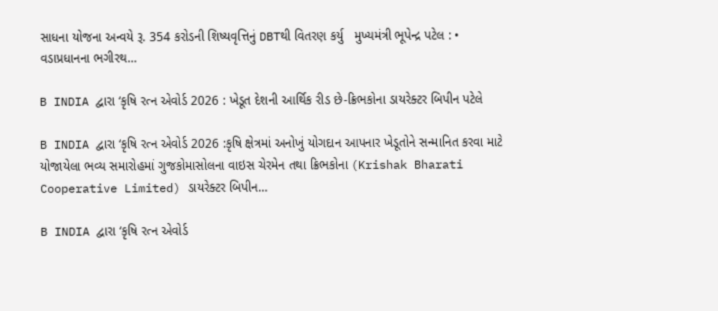સાધના યોજના અન્વયે રૂ. 354 કરોડની શિષ્યવૃત્તિનું DBTથી વિતરણ કર્યુ   મુખ્યમંત્રી ભૂપેન્દ્ર પટેલ : • વડાપ્રધાનના ભગીરથ…

B INDIA દ્વારા ‘કૃષિ રત્ન એવોર્ડ 2026 : ખેડૂત દેશની આર્થિક રીડ છે-ક્રિભકોના ડાયરેક્ટર બિપીન પટેલે

B INDIA દ્વારા ‘કૃષિ રત્ન એવોર્ડ 2026 :કૃષિ ક્ષેત્રમાં અનોખું યોગદાન આપનાર ખેડૂતોને સન્માનિત કરવા માટે યોજાયેલા ભવ્ય સમારોહમાં ગુજકોમાસોલના વાઇસ ચેરમેન તથા ક્રિભકોના (Krishak Bharati Cooperative Limited) ડાયરેક્ટર બિપીન…

B INDIA દ્વારા ‘કૃષિ રત્ન એવોર્ડ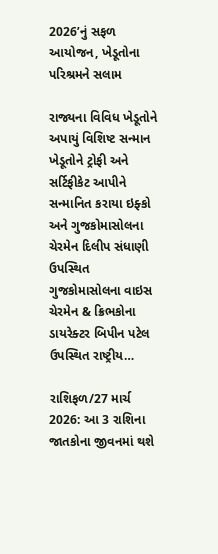2026’નું સફળ આયોજન, ખેડૂતોના પરિશ્રમને સલામ

રાજ્યના વિવિધ ખેડૂતોને અપાયું વિશિષ્ટ સન્માન ખેડૂતોને ટ્રોફી અને સર્ટિફીકેટ આપીને સન્માનિત કરાયા ઇફ્કો અને ગુજકોમાસોલના ચેરમેન દિલીપ સંધાણી ઉપસ્થિત ગુજકોમાસોલના વાઇસ ચેરમેન & ક્રિભકોના ડાયરેક્ટર બિપીન પટેલ ઉપસ્થિત રાષ્ટ્રીય…

રાશિફળ/27 માર્ચ 2026: આ 3 રાશિના જાતકોના જીવનમાં થશે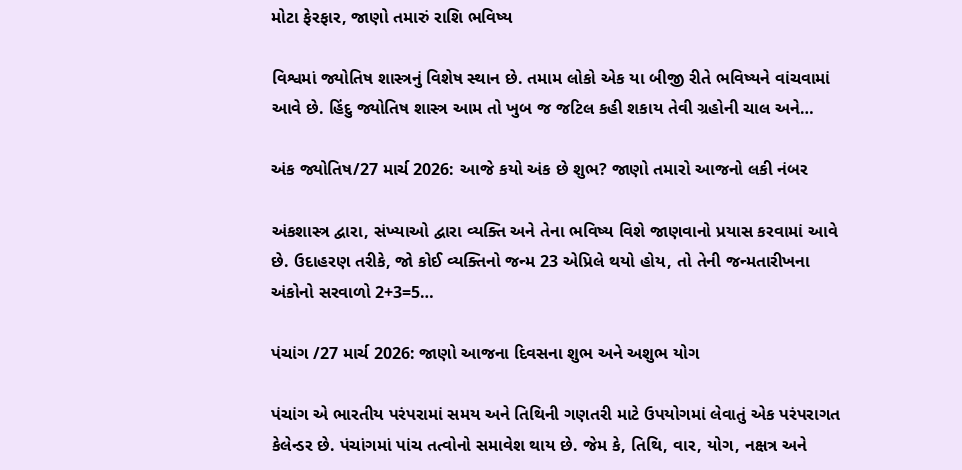મોટા ફેરફાર, જાણો તમારું રાશિ ભવિષ્ય

વિશ્વમાં જ્યોતિષ શાસ્ત્રનું વિશેષ સ્થાન છે. તમામ લોકો એક યા બીજી રીતે ભવિષ્યને વાંચવામાં આવે છે. હિંદુ જ્યોતિષ શાસ્ત્ર આમ તો ખુબ જ જટિલ કહી શકાય તેવી ગ્રહોની ચાલ અને…

અંક જ્યોતિષ/27 માર્ચ 2026: આજે કયો અંક છે શુભ? જાણો તમારો આજનો લકી નંબર

અંકશાસ્ત્ર દ્વારા, સંખ્યાઓ દ્વારા વ્યક્તિ અને તેના ભવિષ્ય વિશે જાણવાનો પ્રયાસ કરવામાં આવે છે. ઉદાહરણ તરીકે, જો કોઈ વ્યક્તિનો જન્મ 23 એપ્રિલે થયો હોય, તો તેની જન્મતારીખના અંકોનો સરવાળો 2+3=5…

પંચાંગ /27 માર્ચ 2026: જાણો આજના દિવસના શુભ અને અશુભ યોગ

પંચાંગ એ ભારતીય પરંપરામાં સમય અને તિથિની ગણતરી માટે ઉપયોગમાં લેવાતું એક પરંપરાગત કેલેન્ડર છે. પંચાંગમાં પાંચ તત્વોનો સમાવેશ થાય છે. જેમ કે, તિથિ, વાર, યોગ, નક્ષત્ર અને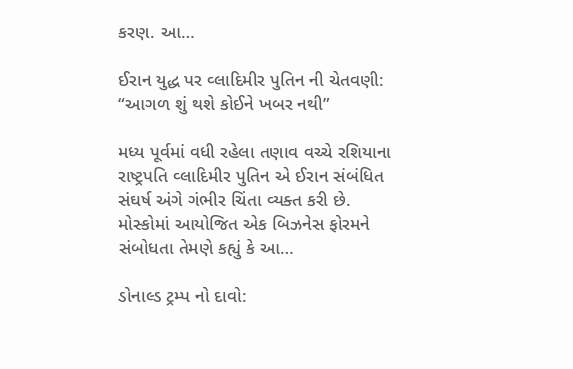કરણ. આ…

ઈરાન યુદ્ધ પર વ્લાદિમીર પુતિન ની ચેતવણી: “આગળ શું થશે કોઈને ખબર નથી”

મધ્ય પૂર્વમાં વધી રહેલા તણાવ વચ્ચે રશિયાના રાષ્ટ્રપતિ વ્લાદિમીર પુતિન એ ઈરાન સંબંધિત સંઘર્ષ અંગે ગંભીર ચિંતા વ્યક્ત કરી છે. મોસ્કોમાં આયોજિત એક બિઝનેસ ફોરમને સંબોધતા તેમણે કહ્યું કે આ…

ડોનાલ્ડ ટ્રમ્પ નો દાવો: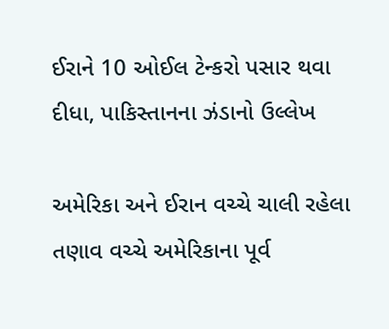ઈરાને 10 ઓઈલ ટેન્કરો પસાર થવા દીધા, પાકિસ્તાનના ઝંડાનો ઉલ્લેખ

અમેરિકા અને ઈરાન વચ્ચે ચાલી રહેલા તણાવ વચ્ચે અમેરિકાના પૂર્વ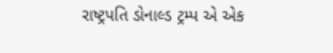રાષ્ટ્રપતિ ડોનાલ્ડ ટ્રમ્પ એ એક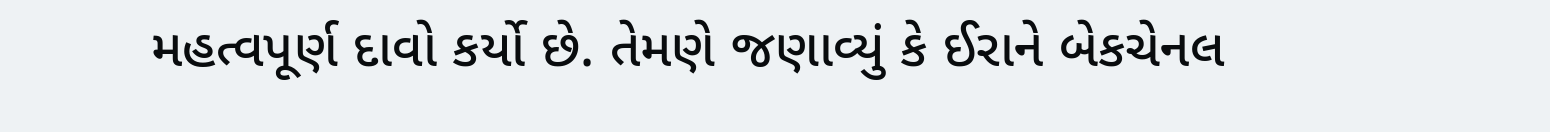મહત્વપૂર્ણ દાવો કર્યો છે. તેમણે જણાવ્યું કે ઈરાને બેકચેનલ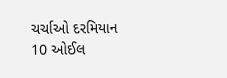ચર્ચાઓ દરમિયાન 10 ઓઈલ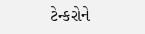ટેન્કરોને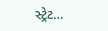સ્ટ્રેટ…